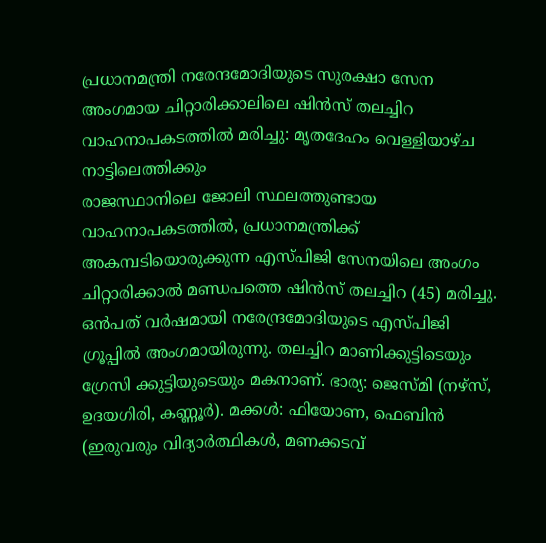പ്രധാനമന്ത്രി നരേന്ദമോദിയുടെ സുരക്ഷാ സേന അംഗമായ ചിറ്റാരിക്കാലിലെ ഷിൻസ് തലച്ചിറ വാഹനാപകടത്തിൽ മരിച്ചു: മൃതദേഹം വെള്ളിയാഴ്ച നാട്ടിലെത്തിക്കും
രാജസ്ഥാനിലെ ജോലി സ്ഥലത്തുണ്ടായ വാഹനാപകടത്തിൽ, പ്രധാനമന്ത്രിക്ക് അകമ്പടിയൊരുക്കുന്ന എസ്പിജി സേനയിലെ അംഗം ചിറ്റാരിക്കാൽ മണ്ഡപത്തെ ഷിൻസ് തലച്ചിറ (45) മരിച്ചു. ഒൻപത് വർഷമായി നരേന്ദ്രമോദിയുടെ എസ്പിജി ഗ്രൂപ്പിൽ അംഗമായിരുന്നു. തലച്ചിറ മാണിക്കുട്ടിടെയും ഗ്രേസി ക്കുട്ടിയുടെയും മകനാണ്. ഭാര്യ: ജെസ്മി (നഴ്സ്, ഉദയഗിരി, കണ്ണൂർ). മക്കൾ: ഫിയോണ, ഫെബിൻ (ഇരുവരും വിദ്യാർത്ഥികൾ, മണക്കടവ്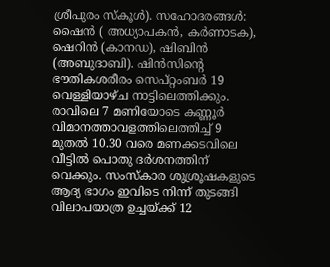ശ്രീപുരം സ്കൂൾ). സഹോദരങ്ങൾ: ഷൈൻ ( അധ്യാപകൻ, കർണാടക), ഷെറിൻ (കാനഡ), ഷിബിൻ (അബുദാബി). ഷിൻസിന്റെ ഭൗതികശരീരം സെപ്റ്റംബർ 19 വെള്ളിയാഴ്ച നാട്ടിലെത്തിക്കും. രാവിലെ 7 മണിയോടെ കണ്ണൂർ വിമാനത്താവളത്തിലെത്തിച്ച് 9 മുതൽ 10.30 വരെ മണക്കടവിലെ വീട്ടിൽ പൊതു ദർശനത്തിന് വെക്കും. സംസ്കാര ശുശ്രൂഷകളുടെ ആദ്യ ഭാഗം ഇവിടെ നിന്ന് തുടങ്ങി വിലാപയാത്ര ഉച്ചയ്ക്ക് 12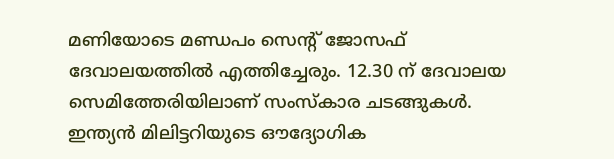മണിയോടെ മണ്ഡപം സെന്റ് ജോസഫ് ദേവാലയത്തിൽ എത്തിച്ചേരും. 12.30 ന് ദേവാലയ സെമിത്തേരിയിലാണ് സംസ്കാര ചടങ്ങുകൾ. ഇന്ത്യൻ മിലിട്ടറിയുടെ ഔദ്യോഗിക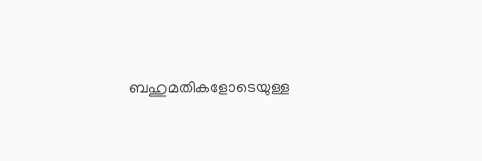ബഹുമതികളോടെയുള്ള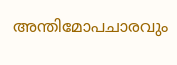അന്തിമോപചാരവും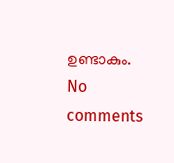ഉണ്ടാകും.
No comments